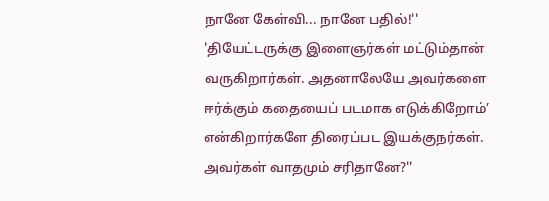நானே கேள்வி... நானே பதில்!'' 'தியேட்டருக்கு இளைஞர்கள் மட்டும்தான் வருகிறார்கள். அதனாலேயே அவர்களை ஈர்க்கும் கதையைப் படமாக எடுக்கிறோம்’ என்கிறார்களே திரைப்பட இயக்குநர்கள். அவர்கள் வாதமும் சரிதானே?''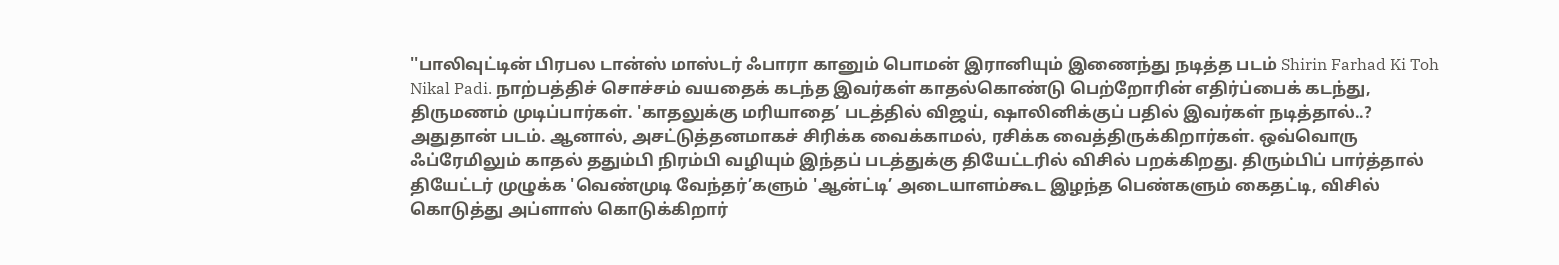''பாலிவுட்டின் பிரபல டான்ஸ் மாஸ்டர் ஃபாரா கானும் பொமன் இரானியும் இணைந்து நடித்த படம் Shirin Farhad Ki Toh Nikal Padi. நாற்பத்திச் சொச்சம் வயதைக் கடந்த இவர்கள் காதல்கொண்டு பெற்றோரின் எதிர்ப்பைக் கடந்து, திருமணம் முடிப்பார்கள். 'காதலுக்கு மரியாதை’ படத்தில் விஜய், ஷாலினிக்குப் பதில் இவர்கள் நடித்தால்..? அதுதான் படம். ஆனால், அசட்டுத்தனமாகச் சிரிக்க வைக்காமல், ரசிக்க வைத்திருக்கிறார்கள். ஒவ்வொரு ஃப்ரேமிலும் காதல் ததும்பி நிரம்பி வழியும் இந்தப் படத்துக்கு தியேட்டரில் விசில் பறக்கிறது. திரும்பிப் பார்த்தால் தியேட்டர் முழுக்க 'வெண்முடி வேந்தர்’களும் 'ஆன்ட்டி’ அடையாளம்கூட இழந்த பெண்களும் கைதட்டி, விசில் கொடுத்து அப்ளாஸ் கொடுக்கிறார்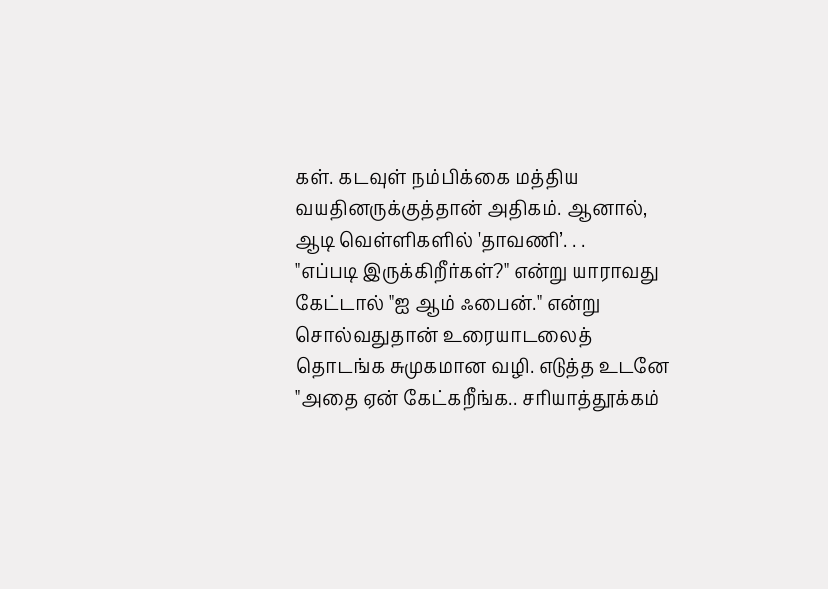கள். கடவுள் நம்பிக்கை மத்திய வயதினருக்குத்தான் அதிகம். ஆனால், ஆடி வெள்ளிகளில் 'தாவணி’. . .
"எப்படி இருக்கிறீர்கள்?" என்று யாராவது கேட்டால் "ஐ ஆம் ஃபைன்." என்று சொல்வதுதான் உரையாடலைத் தொடங்க சுமுகமான வழி. எடுத்த உடனே "அதை ஏன் கேட்கறீங்க.. சரியாத்தூக்கம்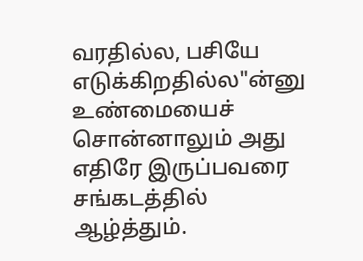வரதில்ல, பசியே எடுக்கிறதில்ல"ன்னு உண்மையைச் சொன்னாலும் அது எதிரே இருப்பவரை சங்கடத்தில் ஆழ்த்தும்.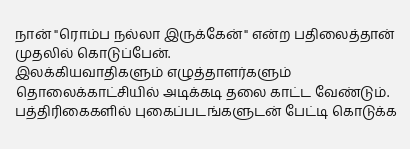நான் "ரொம்ப நல்லா இருக்கேன்" என்ற பதிலைத்தான் முதலில் கொடுப்பேன்.
இலக்கியவாதிகளும் எழுத்தாளர்களும் தொலைக்காட்சியில் அடிக்கடி தலை காட்ட வேண்டும். பத்திரிகைகளில் புகைப்படங்களுடன் பேட்டி கொடுக்க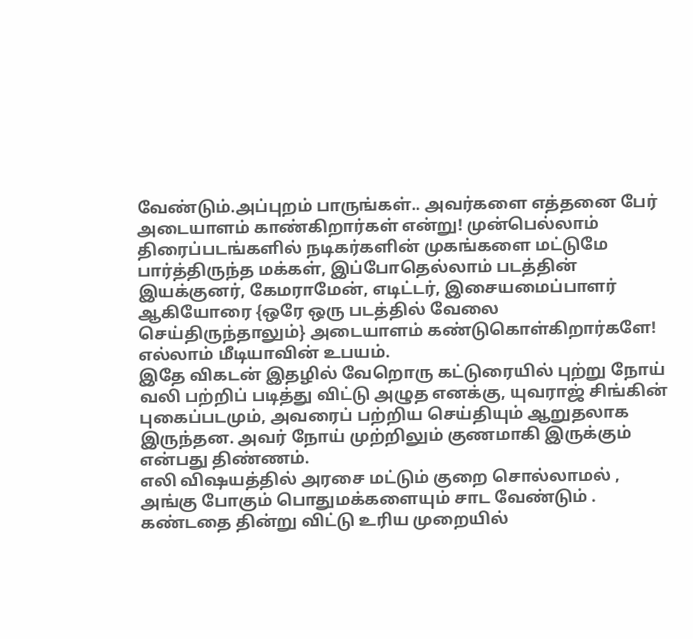வேண்டும்.அப்புறம் பாருங்கள்.. அவர்களை எத்தனை பேர் அடையாளம் காண்கிறார்கள் என்று! முன்பெல்லாம் திரைப்படங்களில் நடிகர்களின் முகங்களை மட்டுமே பார்த்திருந்த மக்கள், இப்போதெல்லாம் படத்தின் இயக்குனர், கேமராமேன், எடிட்டர், இசையமைப்பாளர் ஆகியோரை {ஒரே ஒரு படத்தில் வேலை செய்திருந்தாலும்} அடையாளம் கண்டுகொள்கிறார்களே! எல்லாம் மீடியாவின் உபயம்.
இதே விகடன் இதழில் வேறொரு கட்டுரையில் புற்று நோய் வலி பற்றிப் படித்து விட்டு அழுத எனக்கு, யுவராஜ் சிங்கின் புகைப்படமும், அவரைப் பற்றிய செய்தியும் ஆறுதலாக இருந்தன. அவர் நோய் முற்றிலும் குணமாகி இருக்கும் என்பது திண்ணம்.
எலி விஷயத்தில் அரசை மட்டும் குறை சொல்லாமல் , அங்கு போகும் பொதுமக்களையும் சாட வேண்டும் . கண்டதை தின்று விட்டு உரிய முறையில்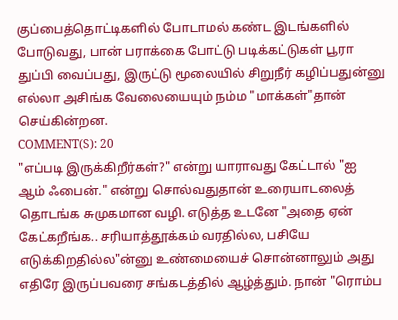குப்பைத்தொட்டிகளில் போடாமல் கண்ட இடங்களில் போடுவது, பான் பராக்கை போட்டு படிக்கட்டுகள் பூரா துப்பி வைப்பது, இருட்டு மூலையில் சிறுநீர் கழிப்பதுன்னு எல்லா அசிங்க வேலையையும் நம்ம "மாக்கள்"தான் செய்கின்றன.
COMMENT(S): 20
"எப்படி இருக்கிறீர்கள்?" என்று யாராவது கேட்டால் "ஐ ஆம் ஃபைன்." என்று சொல்வதுதான் உரையாடலைத் தொடங்க சுமுகமான வழி. எடுத்த உடனே "அதை ஏன் கேட்கறீங்க.. சரியாத்தூக்கம் வரதில்ல, பசியே எடுக்கிறதில்ல"ன்னு உண்மையைச் சொன்னாலும் அது எதிரே இருப்பவரை சங்கடத்தில் ஆழ்த்தும். நான் "ரொம்ப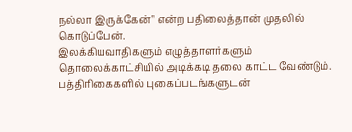நல்லா இருக்கேன்" என்ற பதிலைத்தான் முதலில் கொடுப்பேன்.
இலக்கியவாதிகளும் எழுத்தாளர்களும் தொலைக்காட்சியில் அடிக்கடி தலை காட்ட வேண்டும். பத்திரிகைகளில் புகைப்படங்களுடன்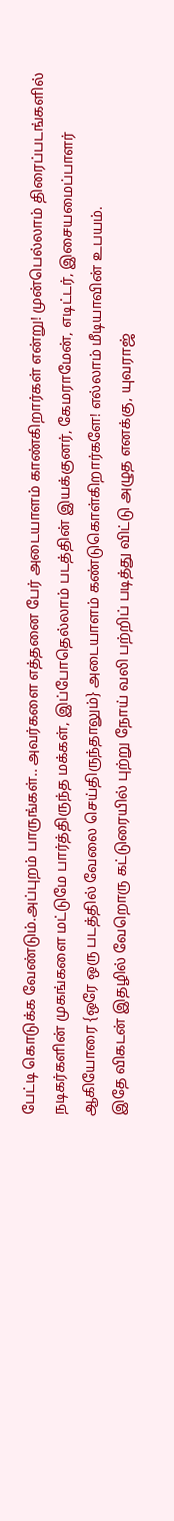பேட்டி கொடுக்க வேண்டும்.அப்புறம் பாருங்கள்.. அவர்களை எத்தனை பேர் அடையாளம் காண்கிறார்கள் என்று! முன்பெல்லாம் திரைப்படங்களில் நடிகர்களின் முகங்களை மட்டுமே பார்த்திருந்த மக்கள், இப்போதெல்லாம் படத்தின் இயக்குனர், கேமராமேன், எடிட்டர், இசையமைப்பாளர் ஆகியோரை {ஒரே ஒரு படத்தில் வேலை செய்திருந்தாலும்} அடையாளம் கண்டுகொள்கிறார்களே! எல்லாம் மீடியாவின் உபயம்.
இதே விகடன் இதழில் வேறொரு கட்டுரையில் புற்று நோய் வலி பற்றிப் படித்து விட்டு அழுத எனக்கு, யுவராஜ்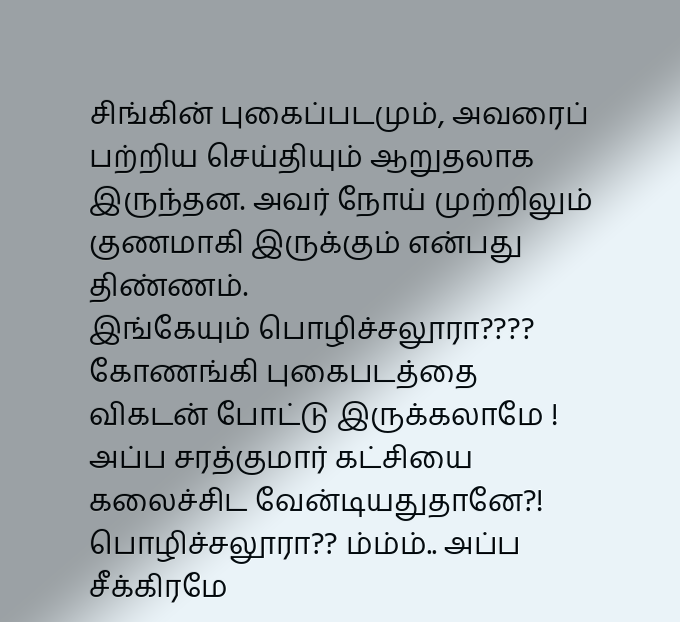சிங்கின் புகைப்படமும், அவரைப் பற்றிய செய்தியும் ஆறுதலாக இருந்தன. அவர் நோய் முற்றிலும் குணமாகி இருக்கும் என்பது திண்ணம்.
இங்கேயும் பொழிச்சலூரா????
கோணங்கி புகைபடத்தை விகடன் போட்டு இருக்கலாமே !
அப்ப சரத்குமார் கட்சியை கலைச்சிட வேன்டியதுதானே?!
பொழிச்சலூரா?? ம்ம்ம்.. அப்ப சீக்கிரமே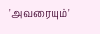'அவரையும்'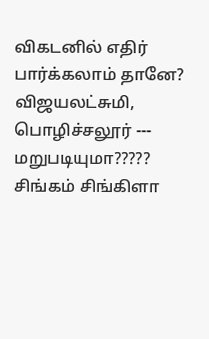விகடனில் எதிர் பார்க்கலாம் தானே?
விஜயலட்சுமி, பொழிச்சலூர் --- மறுபடியுமா?????
சிங்கம் சிங்கிளா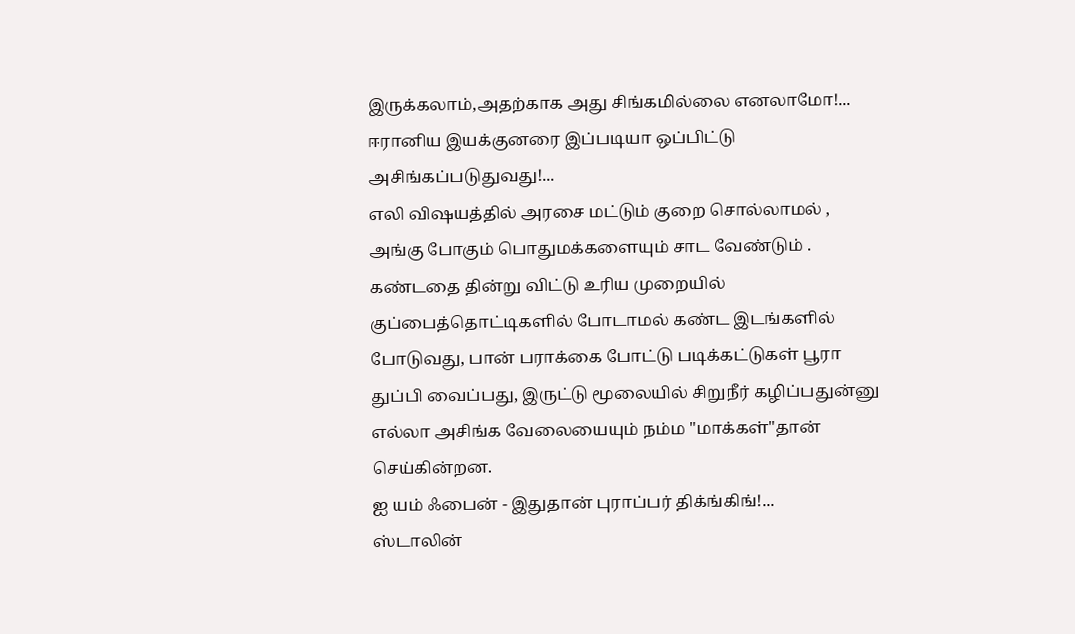இருக்கலாம்,அதற்காக அது சிங்கமில்லை எனலாமோ!...
ஈரானிய இயக்குனரை இப்படியா ஒப்பிட்டு அசிங்கப்படுதுவது!...
எலி விஷயத்தில் அரசை மட்டும் குறை சொல்லாமல் , அங்கு போகும் பொதுமக்களையும் சாட வேண்டும் . கண்டதை தின்று விட்டு உரிய முறையில் குப்பைத்தொட்டிகளில் போடாமல் கண்ட இடங்களில் போடுவது, பான் பராக்கை போட்டு படிக்கட்டுகள் பூரா துப்பி வைப்பது, இருட்டு மூலையில் சிறுநீர் கழிப்பதுன்னு எல்லா அசிங்க வேலையையும் நம்ம "மாக்கள்"தான் செய்கின்றன.
ஐ யம் ஃபைன் - இதுதான் புராப்பர் திக்ங்கிங்!...
ஸ்டாலின்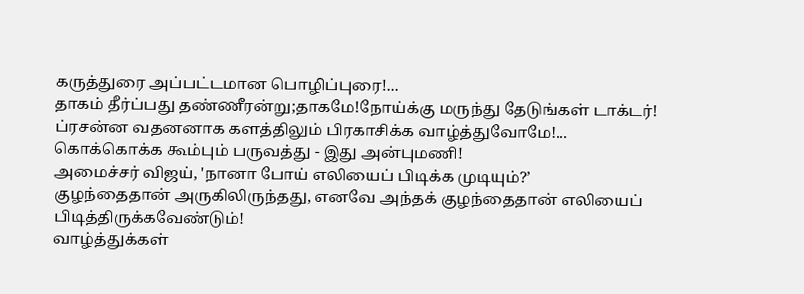கருத்துரை அப்பட்டமான பொழிப்புரை!...
தாகம் தீர்ப்பது தண்ணீரன்று;தாகமே!நோய்க்கு மருந்து தேடுங்கள் டாக்டர்!
ப்ரசன்ன வதனனாக களத்திலும் பிரகாசிக்க வாழ்த்துவோமே!...
கொக்கொக்க கூம்பும் பருவத்து - இது அன்புமணி!
அமைச்சர் விஜய், 'நானா போய் எலியைப் பிடிக்க முடியும்?’
குழந்தைதான் அருகிலிருந்தது, எனவே அந்தக் குழந்தைதான் எலியைப் பிடித்திருக்கவேண்டும்!
வாழ்த்துக்கள்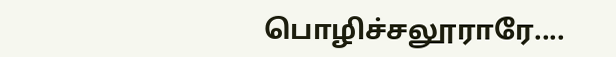பொழிச்சலூராரே....